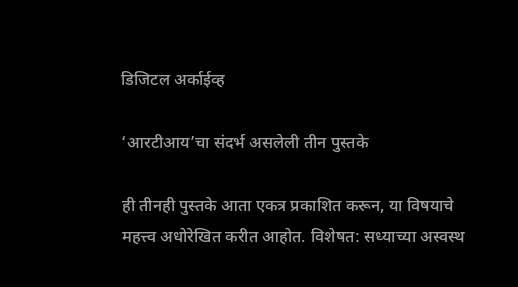डिजिटल अर्काईव्ह

‘आरटीआय’चा संदर्भ असलेली तीन पुस्तके

ही तीनही पुस्तके आता एकत्र प्रकाशित करून, या विषयाचे महत्त्व अधोरेखित करीत आहोत. विशेषत: सध्याच्या अस्वस्थ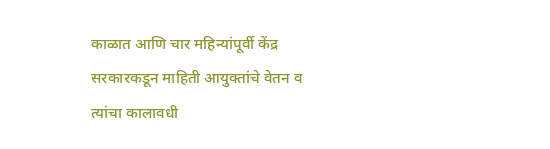काळात आणि चार महिन्यांपूर्वी केंद्र सरकारकडून माहिती आयुक्तांचे वेतन व त्यांचा कालावधी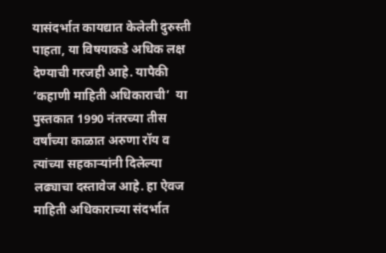यासंदर्भात कायद्यात केलेली दुरुस्ती पाहता, या विषयाकडे अधिक लक्ष देण्याची गरजही आहे. यापैकी ‘कहाणी माहिती अधिकाराची’  या पुस्तकात 1990 नंतरच्या तीस वर्षांच्या काळात अरुणा रॉय व  त्यांच्या सहकाऱ्यांनी दिलेल्या लढ्याचा दस्तावेज आहे. हा ऐवज माहिती अधिकाराच्या संदर्भात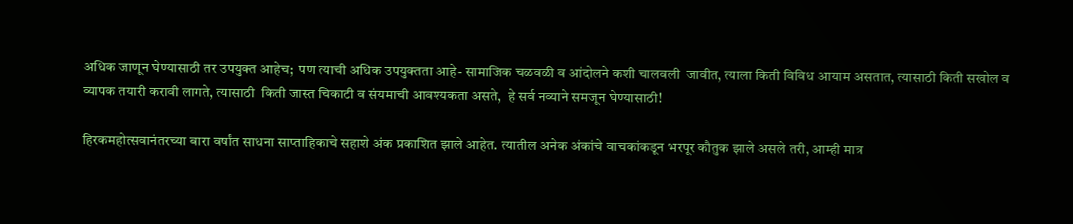अधिक जाणून घेण्यासाठी तर उपयुक्त आहेच;  पण त्याची अधिक उपयुक्तता आहे- सामाजिक चळवळी व आंदोलने कशी चालवली  जावीत, त्याला किती विविध आयाम असतात, त्यासाठी किती सखोल व व्यापक तयारी करावी लागते, त्यासाठी  किती जास्त चिकाटी व संयमाची आवश्यकता असते,  हे सर्व नव्याने समजून घेण्यासाठी!

हिरकमहोत्सवानंतरच्या बारा वर्षांत साधना साप्ताहिकाचे सहाशे अंक प्रकाशित झाले आहेत. त्यातील अनेक अंकांचे वाचकांकडून भरपूर कौतुक झाले असले तरी, आम्ही मात्र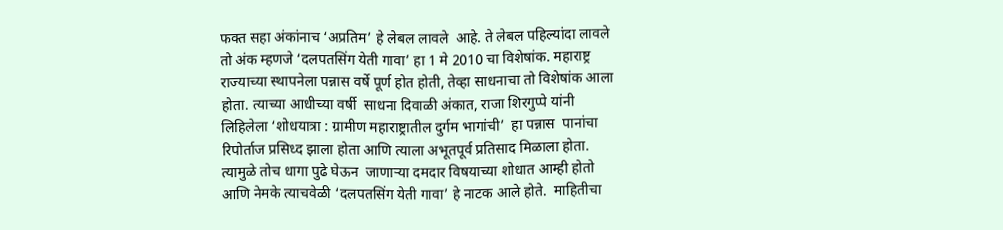फक्त सहा अंकांनाच ‘अप्रतिम’ हे लेबल लावले  आहे. ते लेबल पहिल्यांदा लावले तो अंक म्हणजे ‘दलपतसिंग येती गावा’ हा 1 मे 2010 चा विशेषांक. महाराष्ट्र राज्याच्या स्थापनेला पन्नास वर्षे पूर्ण होत होती, तेव्हा साधनाचा तो विशेषांक आला होता. त्याच्या आधीच्या वर्षी  साधना दिवाळी अंकात, राजा शिरगुप्पे यांनी लिहिलेला ‘शोधयात्रा : ग्रामीण महाराष्ट्रातील दुर्गम भागांची’  हा पन्नास  पानांचा रिपोर्ताज प्रसिध्द झाला होता आणि त्याला अभूतपूर्व प्रतिसाद मिळाला होता. त्यामुळे तोच धागा पुढे घेऊन  जाणाऱ्या दमदार विषयाच्या शोधात आम्ही होतो आणि नेमके त्याचवेळी ‘दलपतसिंग येती गावा’ हे नाटक आले होते.  माहितीचा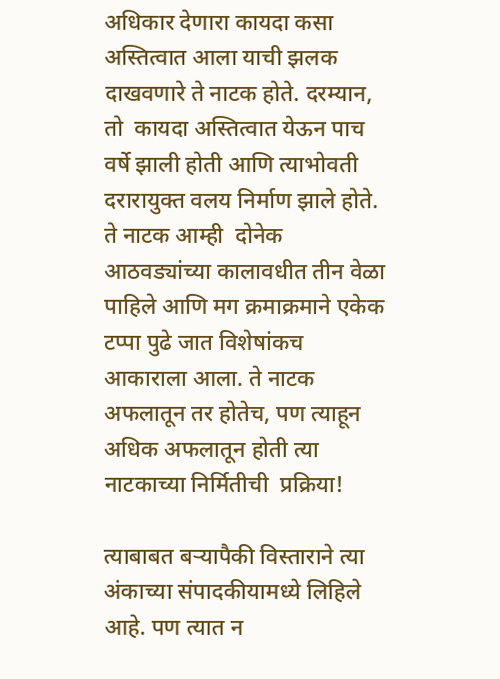अधिकार देणारा कायदा कसा अस्तित्वात आला याची झलक दाखवणारे ते नाटक होते. दरम्यान,  तो  कायदा अस्तित्वात येऊन पाच वर्षे झाली होती आणि त्याभोवती दरारायुक्त वलय निर्माण झाले होते. ते नाटक आम्ही  दोनेक आठवड्यांच्या कालावधीत तीन वेळा पाहिले आणि मग क्रमाक्रमाने एकेक टप्पा पुढे जात विशेषांकच आकाराला आला. ते नाटक अफलातून तर होतेच, पण त्याहून अधिक अफलातून होती त्या नाटकाच्या निर्मितीची  प्रक्रिया!

त्याबाबत बऱ्यापैकी विस्ताराने त्या अंकाच्या संपादकीयामध्ये लिहिले आहे. पण त्यात न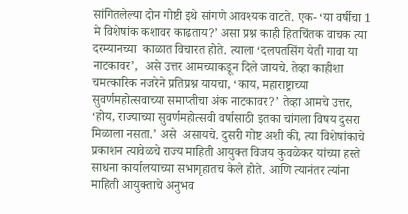सांगितलेल्या दोन गोष्टी इथे सांगणे आवश्यक वाटते. एक- ‘या वर्षीचा 1 मे विशेषांक कशावर काढताय?’ असा प्रश्न काही हितचिंतक वाचक त्या दरम्यानच्या  काळात विचारत होते. त्याला ‘दलपतसिंग येती गावा या नाटकावर’,  असे उत्तर आमच्याकडून दिले जायचे. तेव्हा काहीशा चमत्कारिक नजरेने प्रतिप्रश्न यायचा, ‘काय, महाराष्ट्राच्या सुवर्णमहोत्सवाच्या समाप्तीचा अंक नाटकावर?’ तेव्हा आमचे उत्तर, ‘होय, राज्याच्या सुवर्णमहोत्सवी वर्षासाठी इतका चांगला विषय दुसरा मिळाला नसता.’ असे  असायचे. दुसरी गोष्ट अशी की, त्या विशेषांकाचे प्रकाशन त्यावेळचे राज्य माहिती आयुक्त विजय कुवळेकर यांच्या हस्ते साधना कार्यालयाच्या सभागृहातच केले होते. आणि त्यानंतर त्यांना माहिती आयुक्ताचे अनुभव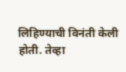लिहिण्याची विनंती केली होती. तेव्हा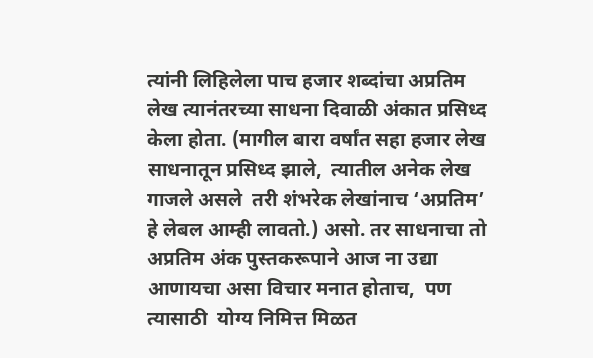त्यांनी लिहिलेला पाच हजार शब्दांचा अप्रतिम लेख त्यानंतरच्या साधना दिवाळी अंकात प्रसिध्द केला होता. (मागील बारा वर्षांत सहा हजार लेख साधनातून प्रसिध्द झाले,  त्यातील अनेक लेख गाजले असले  तरी शंभरेक लेखांनाच ‘अप्रतिम’ हे लेबल आम्ही लावतो.) असो. तर साधनाचा तो अप्रतिम अंक पुस्तकरूपाने आज ना उद्या आणायचा असा विचार मनात होताच,  पण त्यासाठी  योग्य निमित्त मिळत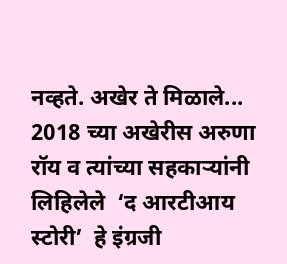नव्हते. अखेर ते मिळाले... 2018 च्या अखेरीस अरुणा रॉय व त्यांच्या सहकाऱ्यांनी लिहिलेले  ‘द आरटीआय स्टोरी’  हे इंग्रजी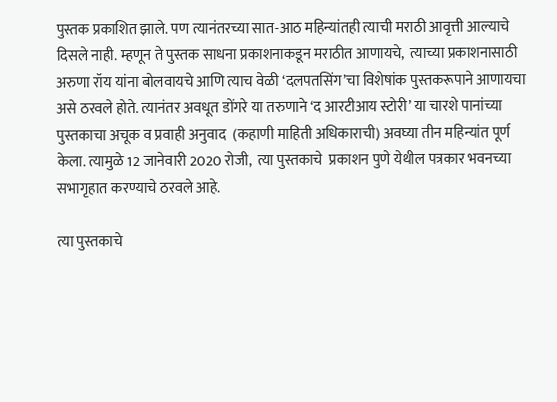पुस्तक प्रकाशित झाले. पण त्यानंतरच्या सात-आठ महिन्यांतही त्याची मराठी आवृत्ती आल्याचे दिसले नाही. म्हणून ते पुस्तक साधना प्रकाशनाकडून मराठीत आणायचे,  त्याच्या प्रकाशनासाठी अरुणा रॉय यांना बोलवायचे आणि त्याच वेळी ‘दलपतसिंग’चा विशेषांक पुस्तकरूपाने आणायचा असे ठरवले होते. त्यानंतर अवधूत डोंगरे या तरुणाने ‘द आरटीआय स्टोरी’ या चारशे पानांच्या पुस्तकाचा अचूक व प्रवाही अनुवाद  (कहाणी माहिती अधिकाराची) अवघ्या तीन महिन्यांत पूर्ण केला. त्यामुळे 12 जानेवारी 2020 रोजी,  त्या पुस्तकाचे  प्रकाशन पुणे येथील पत्रकार भवनच्या सभागृहात करण्याचे ठरवले आहे.

त्या पुस्तकाचे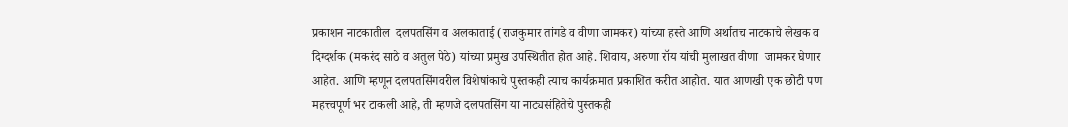प्रकाशन नाटकातील  दलपतसिंग व अलकाताई (राजकुमार तांगडे व वीणा जामकर) यांच्या हस्ते आणि अर्थातच नाटकाचे लेखक व  दिग्दर्शक (मकरंद साठे व अतुल पेठे) यांच्या प्रमुख उपस्थितीत होत आहे. शिवाय, अरुणा रॉय यांची मुलाखत वीणा  जामकर घेणार आहेत. आणि म्हणून दलपतसिंगवरील विशेषांकाचे पुस्तकही त्याच कार्यक्रमात प्रकाशित करीत आहोत. यात आणखी एक छोटी पण महत्त्वपूर्ण भर टाकली आहे, ती म्हणजे दलपतसिंग या नाट्यसंहितेचे पुस्तकही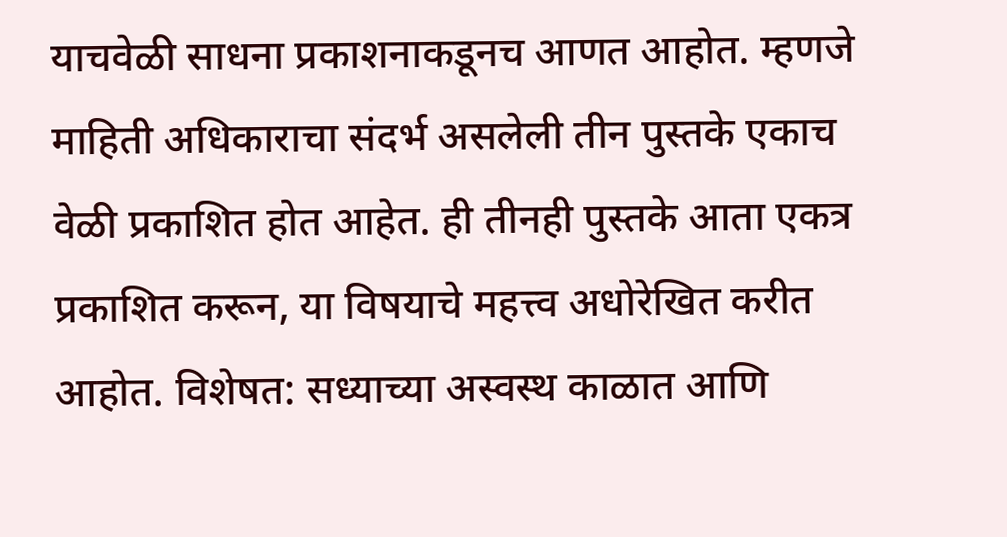याचवेळी साधना प्रकाशनाकडूनच आणत आहोत. म्हणजे माहिती अधिकाराचा संदर्भ असलेली तीन पुस्तके एकाच  वेळी प्रकाशित होत आहेत. ही तीनही पुस्तके आता एकत्र प्रकाशित करून, या विषयाचे महत्त्व अधोरेखित करीत आहोत. विशेषत: सध्याच्या अस्वस्थ काळात आणि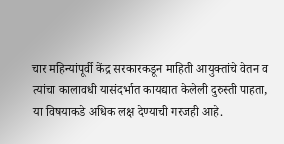चार महिन्यांपूर्वी केंद्र सरकारकडून माहिती आयुक्तांचे वेतन व त्यांचा कालावधी यासंदर्भात कायद्यात केलेली दुरुस्ती पाहता, या विषयाकडे अधिक लक्ष देण्याची गरजही आहे.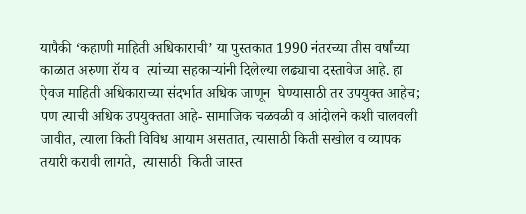यापैकी ‘कहाणी माहिती अधिकाराची’ या पुस्तकात 1990 नंतरच्या तीस वर्षांच्या काळात अरुणा रॉय व  त्यांच्या सहकाऱ्यांनी दिलेल्या लढ्याचा दस्तावेज आहे. हा ऐवज माहिती अधिकाराच्या संदर्भात अधिक जाणून  घेण्यासाठी तर उपयुक्त आहेच;  पण त्याची अधिक उपयुक्तता आहे- सामाजिक चळवळी व आंदोलने कशी चालवली  जावीत, त्याला किती विविध आयाम असतात, त्यासाठी किती सखोल व व्यापक तयारी करावी लागते,  त्यासाठी  किती जास्त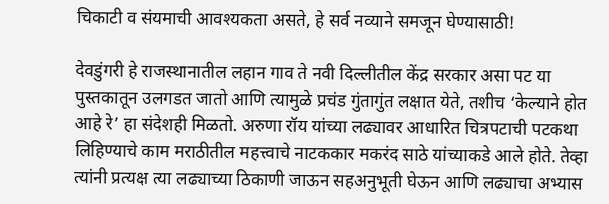चिकाटी व संयमाची आवश्यकता असते, हे सर्व नव्याने समजून घेण्यासाठी!

देवडुंगरी हे राजस्थानातील लहान गाव ते नवी दिल्लीतील केंद्र सरकार असा पट या पुस्तकातून उलगडत जातो आणि त्यामुळे प्रचंड गुंतागुंत लक्षात येते, तशीच ‘केल्याने होत आहे रे’ हा संदेशही मिळतो. अरुणा रॉय यांच्या लढ्यावर आधारित चित्रपटाची पटकथा लिहिण्याचे काम मराठीतील महत्त्वाचे नाटककार मकरंद साठे यांच्याकडे आले होते. तेव्हा त्यांनी प्रत्यक्ष त्या लढ्याच्या ठिकाणी जाऊन सहअनुभूती घेऊन आणि लढ्याचा अभ्यास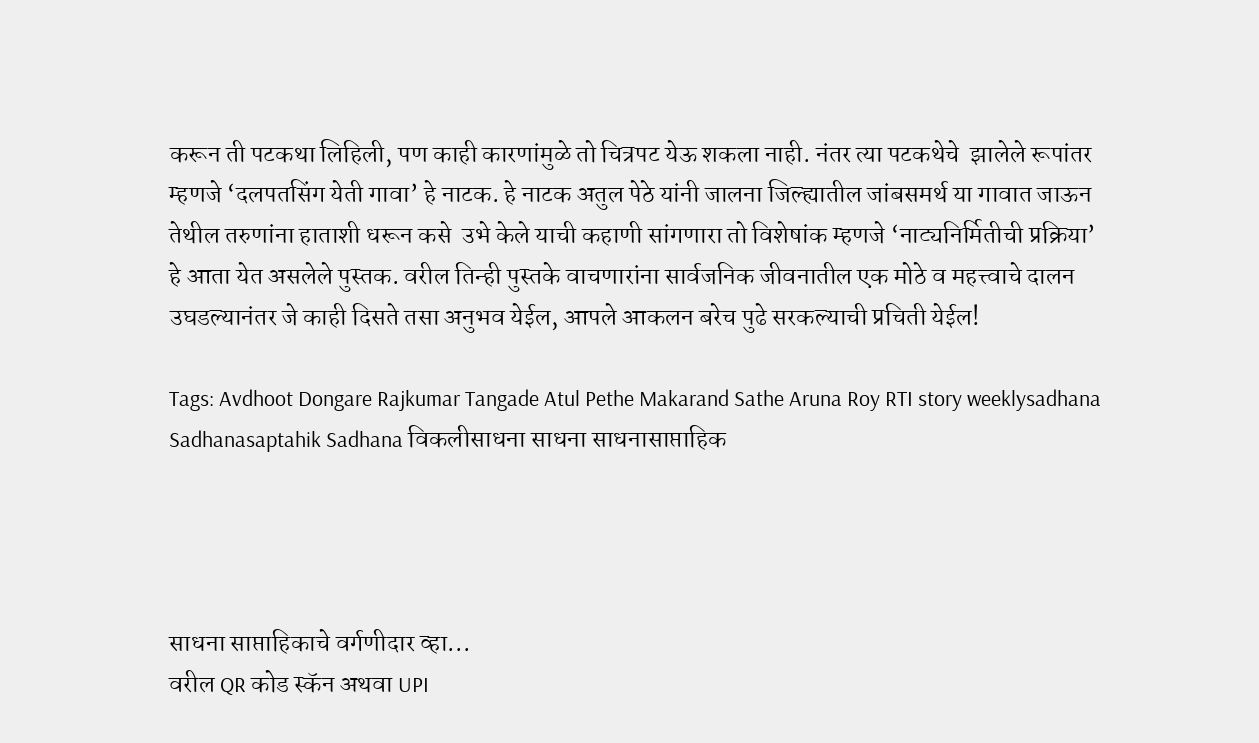करून ती पटकथा लिहिली, पण काही कारणांमुळे तो चित्रपट येऊ शकला नाही. नंतर त्या पटकथेचे  झालेले रूपांतर म्हणजे ‘दलपतसिंग येती गावा’ हे नाटक. हे नाटक अतुल पेठे यांनी जालना जिल्ह्यातील जांबसमर्थ या गावात जाऊन तेथील तरुणांना हाताशी धरून कसे  उभे केले याची कहाणी सांगणारा तो विशेषांक म्हणजे ‘नाट्यनिर्मितीची प्रक्रिया’ हे आता येत असलेले पुस्तक. वरील तिन्ही पुस्तके वाचणारांना सार्वजनिक जीवनातील एक मोठे व महत्त्वाचे दालन उघडल्यानंतर जे काही दिसते तसा अनुभव येईल, आपले आकलन बरेच पुढे सरकल्याची प्रचिती येईल!

Tags: Avdhoot Dongare Rajkumar Tangade Atul Pethe Makarand Sathe Aruna Roy RTI story weeklysadhana Sadhanasaptahik Sadhana विकलीसाधना साधना साधनासाप्ताहिक




साधना साप्ताहिकाचे वर्गणीदार व्हा...
वरील QR कोड स्कॅन अथवा UPI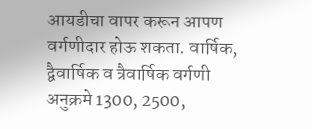आयडीचा वापर करून आपण वर्गणीदार होऊ शकता. वार्षिक, द्वैवार्षिक व त्रैवार्षिक वर्गणी अनुक्रमे 1300, 2500,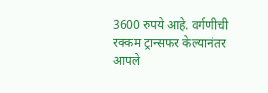3600 रुपये आहे. वर्गणीची रक्कम ट्रान्सफर केल्यानंतर आपले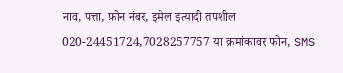नाव, पत्ता, फ़ोन नंबर, इमेल इत्यादी तपशील
020-24451724,7028257757 या क्रमांकावर फोन, SMS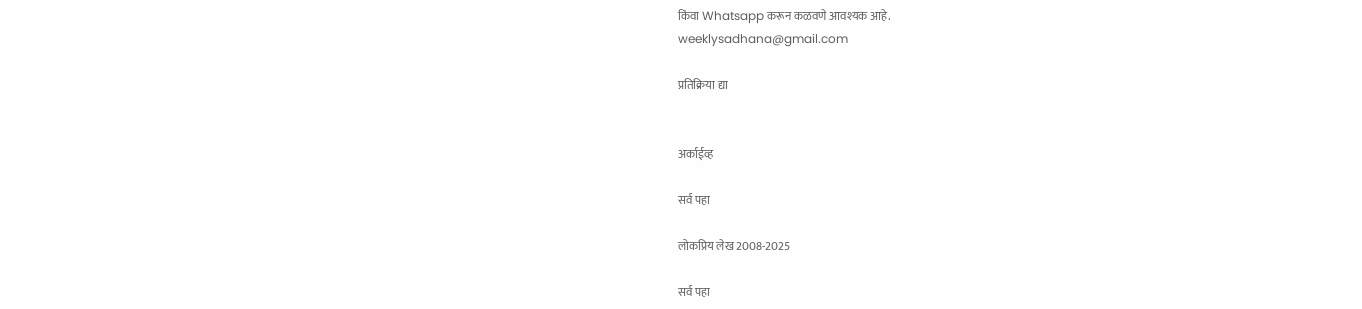किंवा Whatsapp करून कळवणे आवश्यक आहे.
weeklysadhana@gmail.com

प्रतिक्रिया द्या


अर्काईव्ह

सर्व पहा

लोकप्रिय लेख 2008-2025

सर्व पहा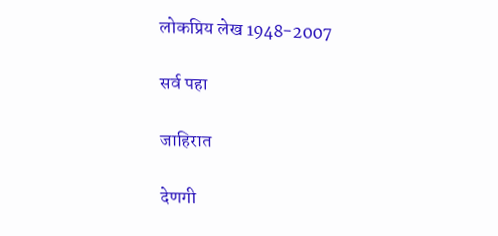लोकप्रिय लेख 1948-2007

सर्व पहा

जाहिरात

देणगी